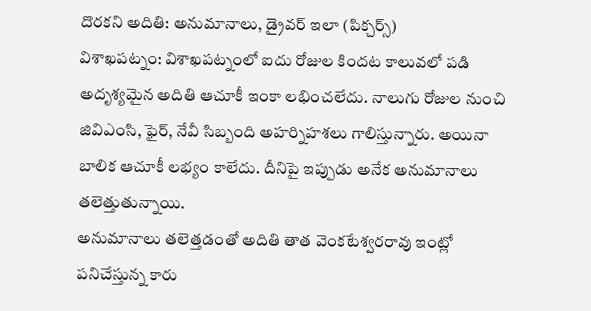దొరకని అదితి: అనుమానాలు, డ్రైవర్ ఇలా (పిక్చర్స్)
విశాఖపట్నం: విశాఖపట్నంలో ఐదు రోజుల కిందట కాలువలో పడి అదృశ్యమైన అదితి ఆచూకీ ఇంకా లభించలేదు. నాలుగు రోజుల నుంచి జివిఎంసి, ఫైర్, నేవీ సిబ్బంది అహర్నిహశలు గాలిస్తున్నారు. అయినా బాలిక ఆచూకీ లభ్యం కాలేదు. దీనిపై ఇప్పుడు అనేక అనుమానాలు తలెత్తుతున్నాయి.
అనుమానాలు తలెత్తడంతో అదితి తాత వెంకటేశ్వరరావు ఇంట్లో పనిచేస్తున్న కారు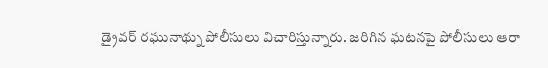డ్రైవర్ రఘునాథ్ను పోలీసులు విచారిస్తున్నారు. జరిగిన ఘటనపై పోలీసులు ఆరా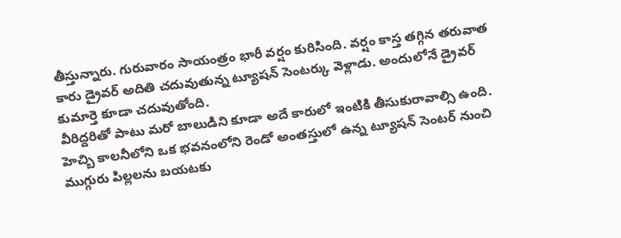తీస్తున్నారు. గురువారం సాయంత్రం భారీ వర్షం కురిసింది. వర్షం కాస్త తగ్గిన తరువాత కారు డ్రైవర్ అదితి చదువుతున్న ట్యూషన్ సెంటర్కు వెళ్లాడు. అందులోనే డ్రైవర్ కుమార్తె కూడా చదువుతోంది.
వీరిద్దరితో పాటు మరో బాలుడిని కూడా అదే కారులో ఇంటికి తీసుకురావాల్సి ఉంది. హెచ్బి కాలనీలోని ఒక భవనంలోని రెండో అంతస్తులో ఉన్న ట్యూషన్ సెంటర్ నుంచి ముగ్గురు పిల్లలను బయటకు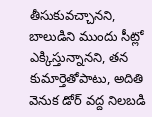తీసుకువచ్చానని, బాలుడిని ముందు సీట్లో ఎక్కిస్తున్నానని, తన కుమార్తెతోపాటు, అదితి వెనుక డోర్ వద్ద నిలబడి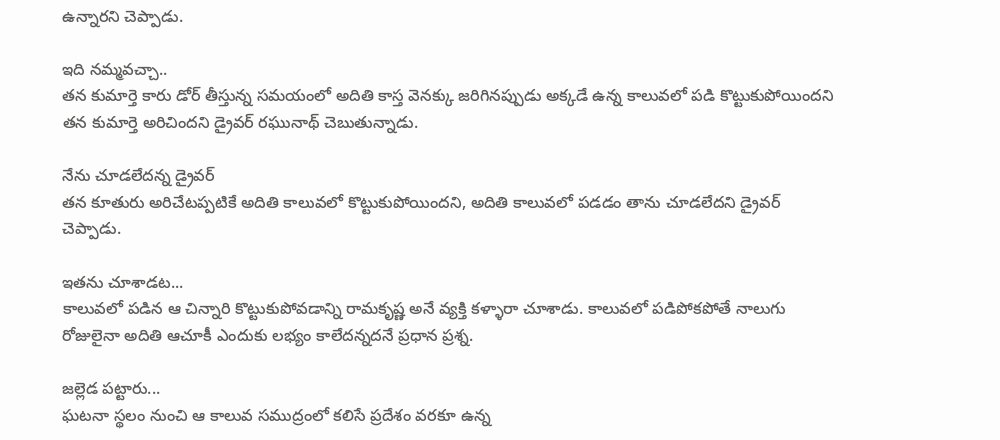ఉన్నారని చెప్పాడు.

ఇది నమ్మవచ్చా..
తన కుమార్తె కారు డోర్ తీస్తున్న సమయంలో అదితి కాస్త వెనక్కు జరిగినప్పుడు అక్కడే ఉన్న కాలువలో పడి కొట్టుకుపోయిందని తన కుమార్తె అరిచిందని డ్రైవర్ రఘునాథ్ చెబుతున్నాడు.

నేను చూడలేదన్న డ్రైవర్
తన కూతురు అరిచేటప్పటికే అదితి కాలువలో కొట్టుకుపోయిందని, అదితి కాలువలో పడడం తాను చూడలేదని డ్రైవర్ చెప్పాడు.

ఇతను చూశాడట...
కాలువలో పడిన ఆ చిన్నారి కొట్టుకుపోవడాన్ని రామకృష్ణ అనే వ్యక్తి కళ్ళారా చూశాడు. కాలువలో పడిపోకపోతే నాలుగు రోజులైనా అదితి ఆచూకీ ఎందుకు లభ్యం కాలేదన్నదనే ప్రధాన ప్రశ్న.

జల్లెడ పట్టారు...
ఘటనా స్థలం నుంచి ఆ కాలువ సముద్రంలో కలిసే ప్రదేశం వరకూ ఉన్న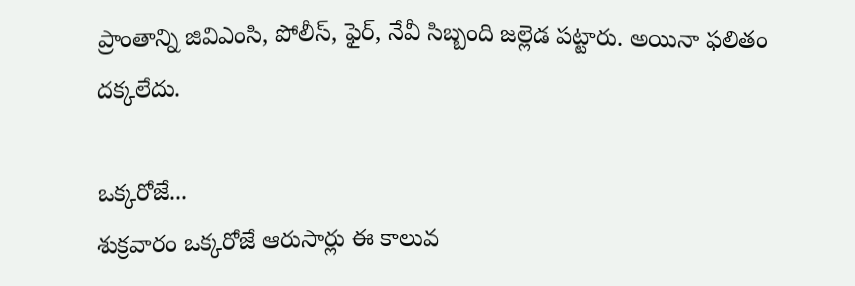ప్రాంతాన్ని జివిఎంసి, పోలీస్, ఫైర్, నేవీ సిబ్బంది జల్లెడ పట్టారు. అయినా ఫలితం దక్కలేదు.

ఒక్కరోజే...
శుక్రవారం ఒక్కరోజే ఆరుసార్లు ఈ కాలువ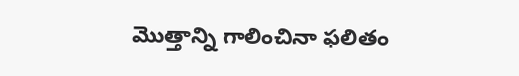మొత్తాన్ని గాలించినా ఫలితం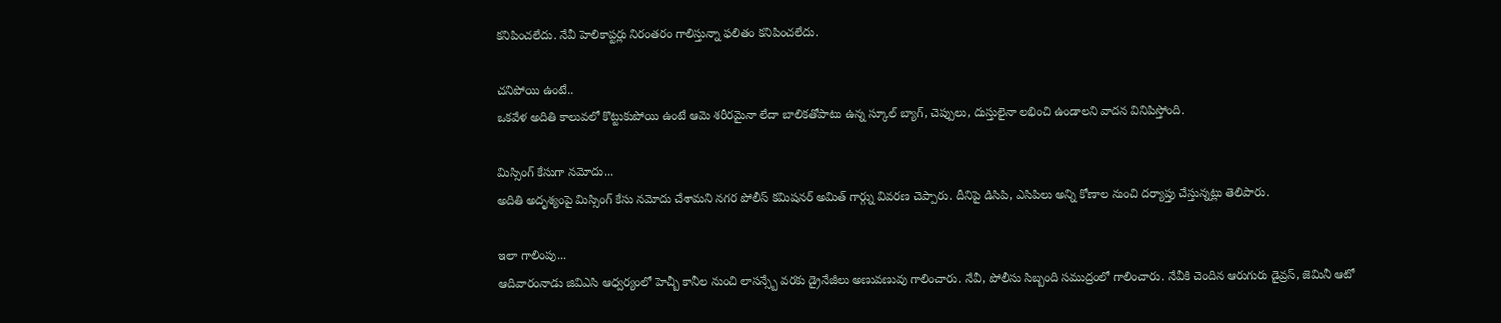కనిపించలేదు. నేవీ హెలికాప్టర్లు నిరంతరం గాలిస్తున్నా ఫలితం కనిపించలేదు.

చనిపోయి ఉంటే..
ఒకవేళ అదితి కాలువలో కొట్టుకుపోయి ఉంటే ఆమె శరీరమైనా లేదా బాలికతోపాటు ఉన్న స్కూల్ బ్యాగ్, చెప్పులు, దుస్తులైనా లభించి ఉండాలని వాదన వినిపిస్తోంది.

మిస్సింగ్ కేసుగా నమోదు...
అదితి అదృశ్యంపై మిస్సింగ్ కేసు నమోదు చేశామని నగర పోలీస్ కమిషనర్ అమిత్ గార్గ్ను వివరణ చెప్పారు. దీనిపై డిసిపి, ఎసిపిలు అన్ని కోణాల నుంచి దర్యాప్తు చేస్తున్నట్లు తెలిపారు.

ఇలా గాలింపు...
ఆదివారంనాడు జివిఎసి ఆధ్వర్యంలో హెచ్బీ కానీల నుంచి లాసన్స్బే వరకు డ్రైనేజీలు అణువణువు గాలించారు. నేవీ, పోలీసు సిబ్బంది సముద్రంలో గాలించారు. నేవీకి చెందిన ఆరుగురు డైవ్రస్, జెమినీ ఆటో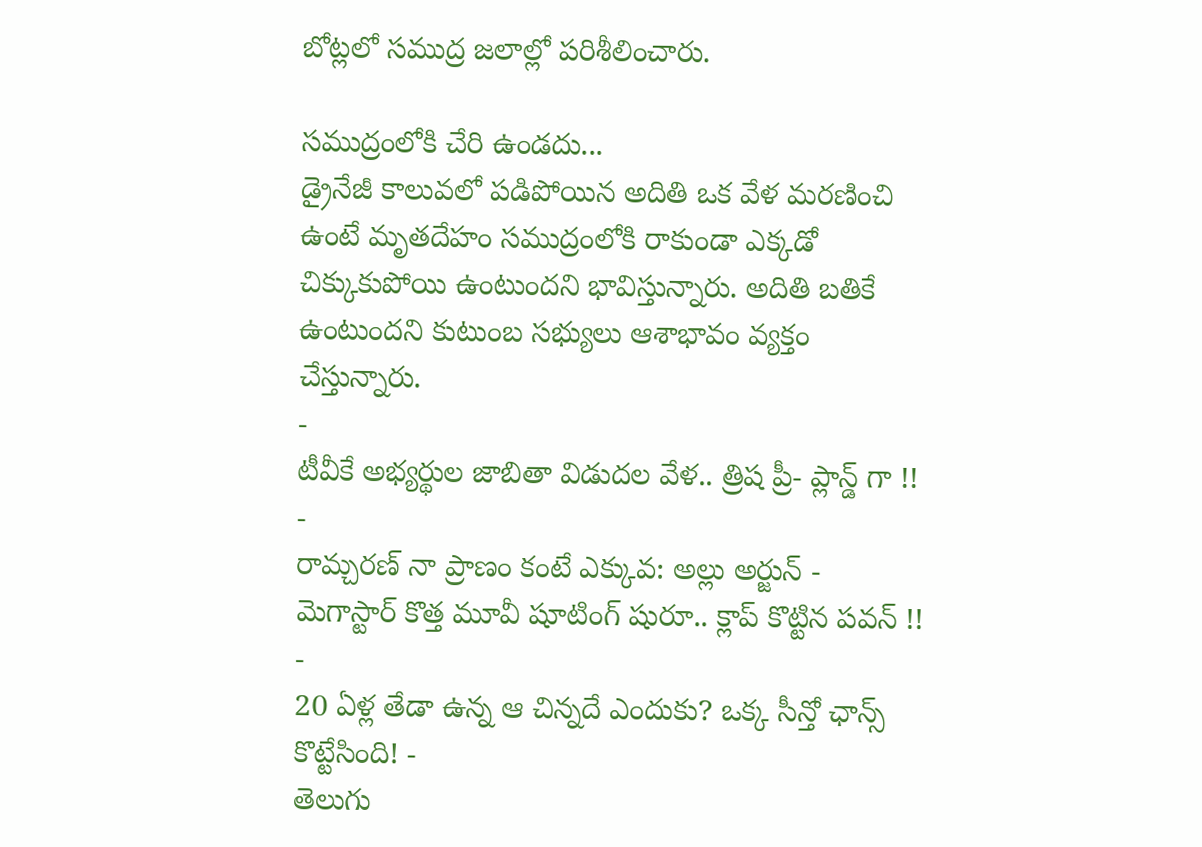బోట్లలో సముద్ర జలాల్లో పరిశీలించారు.

సముద్రంలోకి చేరి ఉండదు...
డ్రైనేజీ కాలువలో పడిపోయిన అదితి ఒక వేళ మరణించి ఉంటే మృతదేహం సముద్రంలోకి రాకుండా ఎక్కడో చిక్కుకుపోయి ఉంటుందని భావిస్తున్నారు. అదితి బతికే ఉంటుందని కుటుంబ సభ్యులు ఆశాభావం వ్యక్తం చేస్తున్నారు.
-
టీవీకే అభ్యర్థుల జాబితా విడుదల వేళ.. త్రిష ప్రీ- ప్లాన్డ్ గా !! -
రామ్చరణ్ నా ప్రాణం కంటే ఎక్కువ: అల్లు అర్జున్ -
మెగాస్టార్ కొత్త మూవీ షూటింగ్ షురూ.. క్లాప్ కొట్టిన పవన్ !! -
20 ఏళ్ల తేడా ఉన్న ఆ చిన్నదే ఎందుకు? ఒక్క సీన్తో ఛాన్స్ కొట్టేసింది! -
తెలుగు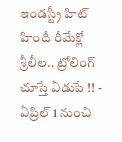ఇండస్ట్రీ హిట్ హిందీ రీమేక్లో శ్రీలీల.. ట్రోలింగ్ చూస్తే ఏడుపే !! -
ఏప్రిల్ 1 నుంచి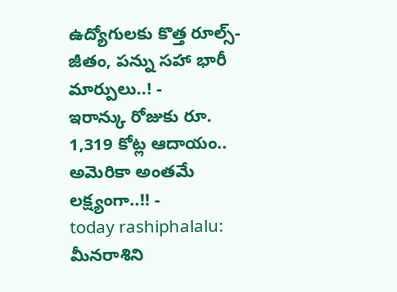ఉద్యోగులకు కొత్త రూల్స్- జీతం, పన్ను సహా భారీ మార్పులు..! -
ఇరాన్కు రోజుకు రూ. 1,319 కోట్ల ఆదాయం.. అమెరికా అంతమే లక్ష్యంగా..!! -
today rashiphalalu: మీనరాశిని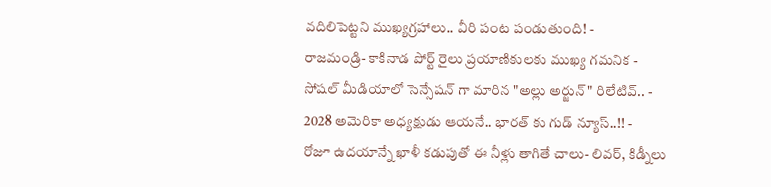వదిలిపెట్టని ముఖ్యగ్రహాలు.. వీరి పంట పండుతుంది! -
రాజమండ్రి- కాకినాడ పోర్ట్ రైలు ప్రయాణికులకు ముఖ్య గమనిక -
సోషల్ మీడియాలో సెన్సేషన్ గా మారిన "అల్లు అర్జున్" రిలేటివ్.. -
2028 అమెరికా అధ్యక్షుడు ఆయనే.. భారత్ కు గుడ్ న్యూస్..!! -
రోజూ ఉదయాన్నే ఖాళీ కడుపుతో ఈ నీళ్లు తాగితే చాలు- లివర్, కిడ్నీలు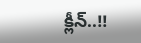క్లీన్..!!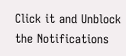Click it and Unblock the Notifications